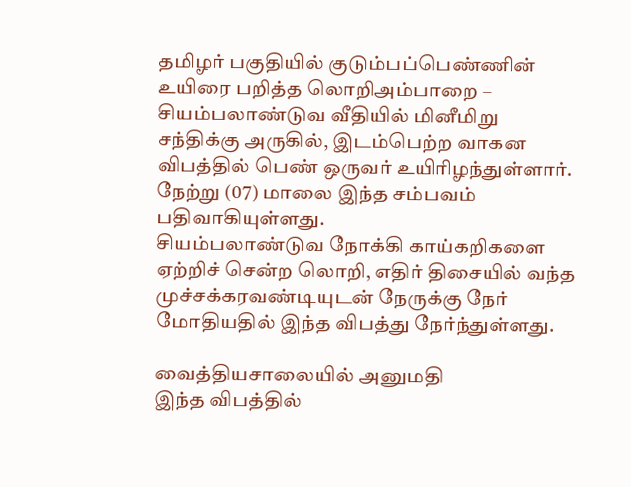தமிழர் பகுதியில் குடும்பப்பெண்ணின் உயிரை பறித்த லொறிஅம்பாறை – சியம்பலாண்டுவ வீதியில் மினீமிறு சந்திக்கு அருகில், இடம்பெற்ற வாகன விபத்தில் பெண் ஒருவர் உயிரிழந்துள்ளார். நேற்று (07) மாலை இந்த சம்பவம் பதிவாகியுள்ளது.
சியம்பலாண்டுவ நோக்கி காய்கறிகளை ஏற்றிச் சென்ற லொறி, எதிர் திசையில் வந்த முச்சக்கரவண்டியுடன் நேருக்கு நேர் மோதியதில் இந்த விபத்து நேர்ந்துள்ளது.

வைத்தியசாலையில் அனுமதி
இந்த விபத்தில்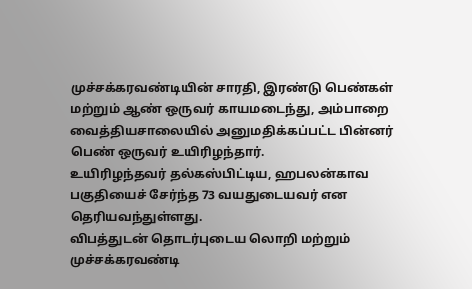முச்சக்கரவண்டியின் சாரதி, இரண்டு பெண்கள் மற்றும் ஆண் ஒருவர் காயமடைந்து, அம்பாறை வைத்தியசாலையில் அனுமதிக்கப்பட்ட பின்னர் பெண் ஒருவர் உயிரிழந்தார்.
உயிரிழந்தவர் தல்கஸ்பிட்டிய, ஹபலன்காவ பகுதியைச் சேர்ந்த 73 வயதுடையவர் என தெரியவந்துள்ளது.
விபத்துடன் தொடர்புடைய லொறி மற்றும் முச்சக்கரவண்டி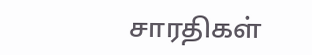சாரதிகள்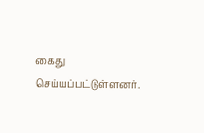கைது செய்யப்பட்டுள்ளனர்.